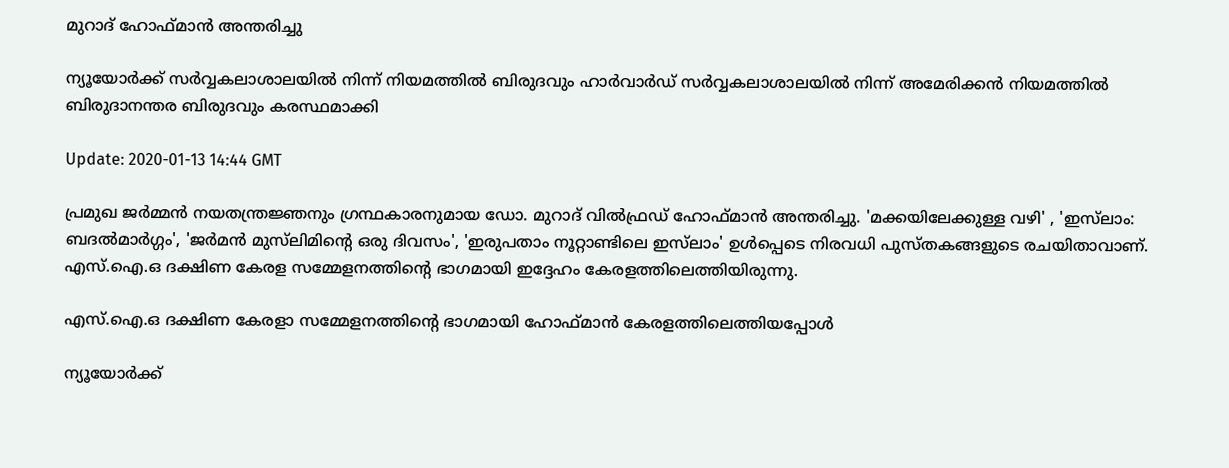മുറാദ് ഹോഫ്മാൻ അന്തരിച്ചു

ന്യൂയോര്‍ക്ക് സര്‍വ്വകലാശാലയില്‍ നിന്ന് നിയമത്തില്‍ ബിരുദവും ഹാര്‍വാര്‍ഡ് സര്‍വ്വകലാശാലയില്‍ നിന്ന് അമേരിക്കന്‍ നിയമത്തില്‍ ബിരുദാനന്തര ബിരുദവും കരസ്ഥമാക്കി

Update: 2020-01-13 14:44 GMT

പ്രമുഖ ജര്‍മ്മന്‍ നയതന്ത്രജ്ഞനും ഗ്രന്ഥകാരനുമായ ഡോ. മുറാദ് വില്‍ഫ്രഡ് ഹോഫ്മാന്‍ അന്തരിച്ചു. 'മക്കയിലേക്കുള്ള വഴി' , 'ഇസ്‍ലാം: ബദല്‍മാര്‍ഗ്ഗം', 'ജര്‍മന്‍ മുസ്‍ലിമിന്റെ ഒരു ദിവസം', 'ഇരുപതാം നൂറ്റാണ്ടിലെ ഇസ്‍ലാം' ഉള്‍പ്പെടെ നിരവധി പുസ്തകങ്ങളുടെ രചയിതാവാണ്. എസ്.ഐ.ഒ ദക്ഷിണ കേരള സമ്മേളനത്തിന്റെ ഭാഗമായി ഇദ്ദേഹം കേരളത്തിലെത്തിയിരുന്നു.

എസ്.ഐ.ഒ ദക്ഷിണ കേരളാ സമ്മേളനത്തിന്റെ ഭാഗമായി ഹോഫ്‍മാന്‍ കേരളത്തിലെത്തിയപ്പോള്‍

ന്യൂയോര്‍ക്ക്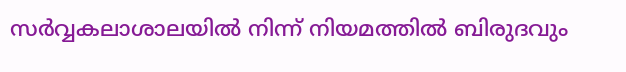സര്‍വ്വകലാശാലയില്‍ നിന്ന് നിയമത്തില്‍ ബിരുദവും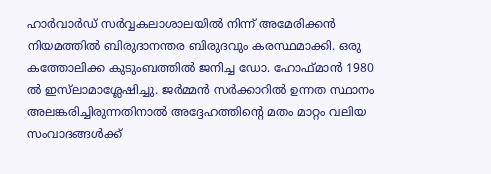ഹാര്‍വാര്‍ഡ് സര്‍വ്വകലാശാലയില്‍ നിന്ന് അമേരിക്കന്‍ നിയമത്തില്‍ ബിരുദാനന്തര ബിരുദവും കരസ്ഥമാക്കി. ഒരു കത്തോലിക്ക കുടുംബത്തില്‍ ജനിച്ച ഡോ. ഹോഫ്മാന്‍ 1980 ല്‍ ഇസ്‍ലാമാശ്ലേഷിച്ചു. ജര്‍മ്മന്‍ സര്‍ക്കാറില്‍ ഉന്നത സ്ഥാനം അലങ്കരിച്ചിരുന്നതിനാല്‍ അദ്ദേഹത്തിന്റെ മതം മാറ്റം വലിയ സംവാദങ്ങള്‍ക്ക്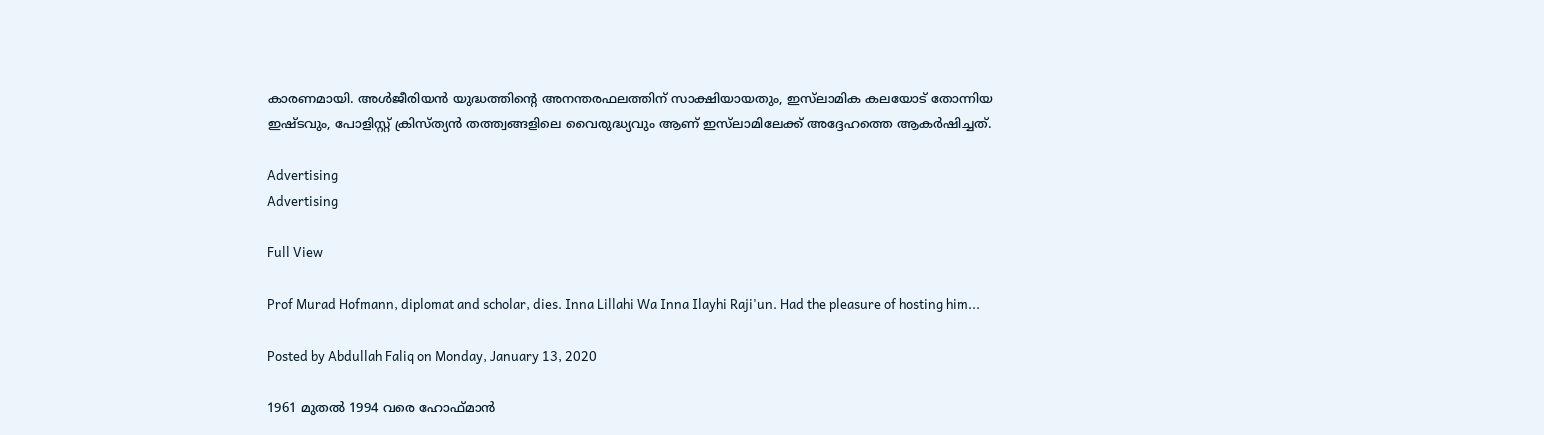കാരണമായി. അള്‍ജീരിയന്‍ യുദ്ധത്തിന്റെ അനന്തരഫലത്തിന് സാക്ഷിയായതും, ഇസ്‍ലാമിക കലയോട് തോന്നിയ ഇഷ്ടവും, പോളിസ്റ്റ് ക്രിസ്ത്യന്‍ തത്ത്വങ്ങളിലെ വൈരുദ്ധ്യവും ആണ് ഇസ്‍ലാമിലേക്ക് അദ്ദേഹത്തെ ആകര്‍ഷിച്ചത്.

Advertising
Advertising

Full View

Prof Murad Hofmann, diplomat and scholar, dies. Inna Lillahi Wa Inna Ilayhi Raji'un. Had the pleasure of hosting him...

Posted by Abdullah Faliq on Monday, January 13, 2020

1961 മുതല്‍ 1994 വരെ ഹോഫ്മാന്‍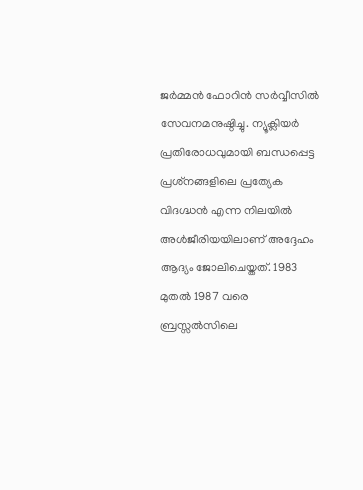ജര്‍മ്മന്‍ ഫോറിന്‍ സര്‍വ്വീസില്‍ സേവനമനുഷ്ഠിച്ചു. ന്യൂക്ലിയര്‍ പ്രതിരോധവുമായി ബന്ധപ്പെട്ട പ്രശ്‌നങ്ങളിലെ പ്രത്യേക വിദഗ്ദ്ധന്‍ എന്ന നിലയില്‍ അള്‍ജീരിയയിലാണ് അദ്ദേഹം ആദ്യം ജോലിചെയ്തത്. 1983 മുതല്‍ 1987 വരെ ബ്രസ്സല്‍സിലെ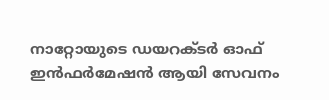നാറ്റോയുടെ ഡയറക്ടര്‍ ഓഫ് ഇന്‍ഫര്‍മേഷന്‍ ആയി സേവനം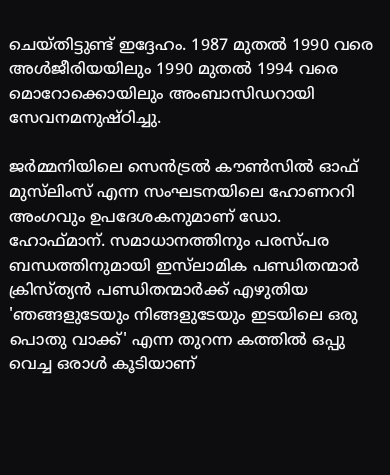ചെയ്തിട്ടുണ്ട് ഇദ്ദേഹം. 1987 മുതല്‍ 1990 വരെ അള്‍ജീരിയയിലും 1990 മുതല്‍ 1994 വരെ മൊറോക്കൊയിലും അംബാസിഡറായി സേവനമനുഷ്ഠിച്ചു.

ജര്‍മ്മനിയിലെ സെന്‍ട്രല്‍ കൗണ്‍സില്‍ ഓഫ് മുസ്‍ലിംസ് എന്ന സംഘടനയിലെ ഹോണററി അംഗവും ഉപദേശകനുമാണ് ഡോ. ഹോഫ്മാന്. സമാധാനത്തിനും പരസ്പര ബന്ധത്തിനുമായി ഇസ്‍ലാമിക പണ്ഡിതന്മാര്‍ ക്രിസ്ത്യന്‍ പണ്ഡിതന്മാര്‍ക്ക് എഴുതിയ 'ഞങ്ങളുടേയും നിങ്ങളുടേയും ഇടയിലെ ഒരു പൊതു വാക്ക്' എന്ന തുറന്ന കത്തില്‍ ഒപ്പു വെച്ച ഒരാള്‍ കൂടിയാണ്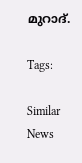മുറാദ്.

Tags:

Similar News